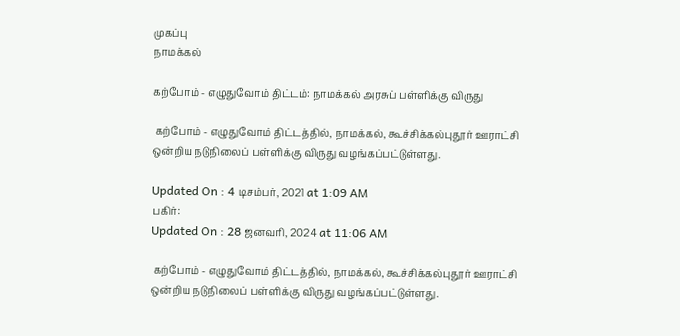முகப்பு
நாமக்கல்

கற்போம் - எழுதுவோம் திட்டம்: நாமக்கல் அரசுப் பள்ளிக்கு விருது

 கற்போம் - எழுதுவோம் திட்டத்தில், நாமக்கல், கூச்சிக்கல்புதூர் ஊராட்சி ஒன்றிய நடுநிலைப் பள்ளிக்கு விருது வழங்கப்பட்டுள்ளது.

Updated On : 4 டிசம்பர், 2021 at 1:09 AM
பகிர்:
Updated On : 28 ஜனவரி, 2024 at 11:06 AM

 கற்போம் - எழுதுவோம் திட்டத்தில், நாமக்கல், கூச்சிக்கல்புதூர் ஊராட்சி ஒன்றிய நடுநிலைப் பள்ளிக்கு விருது வழங்கப்பட்டுள்ளது.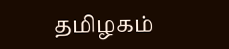தமிழகம்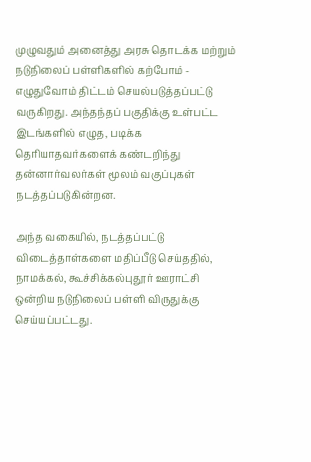முழுவதும் அனைத்து அரசு தொடக்க மற்றும் நடுநிலைப் பள்ளிகளில் கற்போம் - எழுதுவோம் திட்டம் செயல்படுத்தப்பட்டு வருகிறது. அந்தந்தப் பகுதிக்கு உள்பட்ட இடங்களில் எழுத, படிக்க தெரியாதவர்களைக் கண்டறிந்து தன்னார்வலர்கள் மூலம் வகுப்புகள் நடத்தப்படுகின்றன.

அந்த வகையில், நடத்தப்பட்டு விடைத்தாள்களை மதிப்பீடு செய்ததில், நாமக்கல், கூச்சிக்கல்புதூர் ஊராட்சி ஒன்றிய நடுநிலைப் பள்ளி விருதுக்கு செய்யப்பட்டது.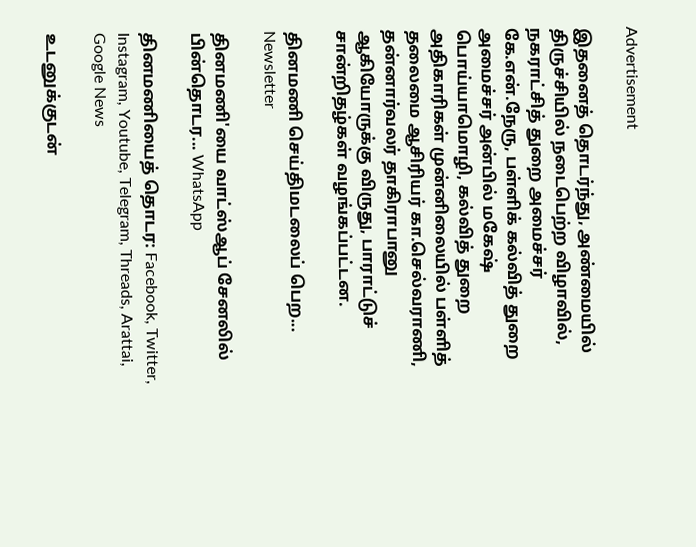Advertisement

இதனைத் தொடர்ந்து, அண்மையில் திருச்சியில் நடைபெற்ற விழாவில், நகராட்சித் துறை அமைச்சர் கே.என்.நேரு, பள்ளிக் கல்வித் துறை அமைச்சர் அன்பில் மகேஷ் பொய்யாமொழி, கல்வித் துறை அதிகாரிகள் முன்னிலையில் பள்ளித் தலைமை ஆசிரியர் கா.செல்வராணி, தன்னார்வலர் தாகிராபானு ஆகியோருக்கு விருது, பாராட்டுச் சான்றிதழ்கள் வழங்கப்பட்டன.

தினமணி செய்திமடலைப் பெற... Newsletter

தினமணி'யை வாட்ஸ்ஆப் சேனலில் பின்தொடர... WhatsApp

தினமணியைத் தொடர: Facebook, Twitter, Instagram, Youtube, Telegram, Threads, Arattai, Google News

உடனுக்குடன்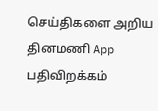செய்திகளை அறிய தினமணி App பதிவிறக்கம்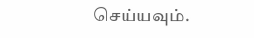செய்யவும்.